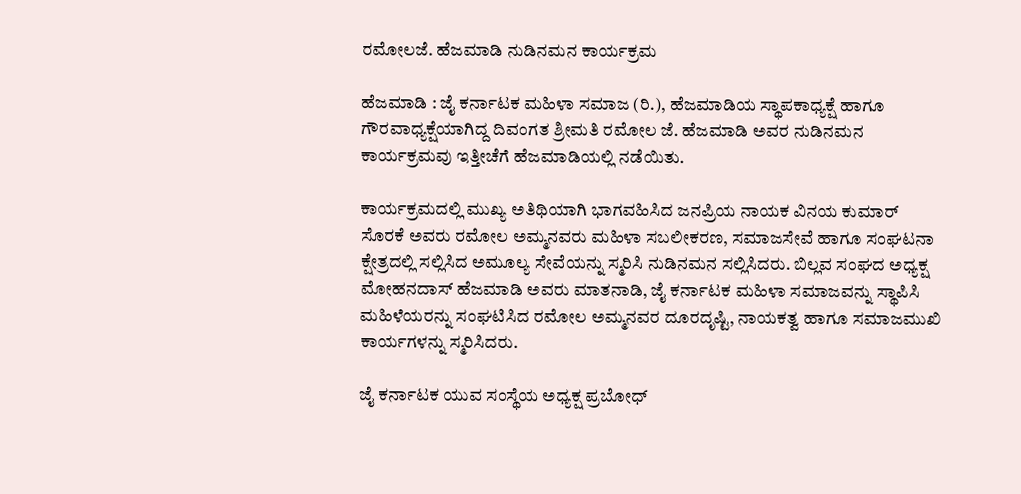ರಮೋಲಜೆ. ಹೆಜಮಾಡಿ ನುಡಿನಮನ ಕಾರ್ಯಕ್ರಮ

ಹೆಜಮಾಡಿ : ಜೈ ಕರ್ನಾಟಕ ಮಹಿಳಾ ಸಮಾಜ (ರಿ.), ಹೆಜಮಾಡಿಯ ಸ್ಥಾಪಕಾಧ್ಯಕ್ಷೆ ಹಾಗೂ ಗೌರವಾಧ್ಯಕ್ಷೆಯಾಗಿದ್ದ ದಿವಂಗತ ಶ್ರೀಮತಿ ರಮೋಲ ಜೆ. ಹೆಜಮಾಡಿ ಅವರ ನುಡಿನಮನ ಕಾರ್ಯಕ್ರಮವು ಇತ್ತೀಚೆಗೆ ಹೆಜಮಾಡಿಯಲ್ಲಿ ನಡೆಯಿತು.

ಕಾರ್ಯಕ್ರಮದಲ್ಲಿ ಮುಖ್ಯ ಅತಿಥಿಯಾಗಿ ಭಾಗವಹಿಸಿದ ಜನಪ್ರಿಯ ನಾಯಕ ವಿನಯ ಕುಮಾರ್ ಸೊರಕೆ ಅವರು ರಮೋಲ ಅಮ್ಮನವರು ಮಹಿಳಾ ಸಬಲೀಕರಣ, ಸಮಾಜಸೇವೆ ಹಾಗೂ ಸಂಘಟನಾ ಕ್ಷೇತ್ರದಲ್ಲಿ ಸಲ್ಲಿಸಿದ ಅಮೂಲ್ಯ ಸೇವೆಯನ್ನು ಸ್ಮರಿಸಿ ನುಡಿನಮನ ಸಲ್ಲಿಸಿದರು. ಬಿಲ್ಲವ ಸಂಘದ ಅಧ್ಯಕ್ಷ ಮೋಹನದಾಸ್ ಹೆಜಮಾಡಿ ಅವರು ಮಾತನಾಡಿ, ಜೈ ಕರ್ನಾಟಕ ಮಹಿಳಾ ಸಮಾಜವನ್ನು ಸ್ಥಾಪಿಸಿ ಮಹಿಳೆಯರನ್ನು ಸಂಘಟಿಸಿದ ರಮೋಲ ಅಮ್ಮನವರ ದೂರದೃಷ್ಟಿ, ನಾಯಕತ್ವ ಹಾಗೂ ಸಮಾಜಮುಖಿ ಕಾರ್ಯಗಳನ್ನು ಸ್ಮರಿಸಿದರು.

ಜೈ ಕರ್ನಾಟಕ ಯುವ ಸಂಸ್ಥೆಯ ಅಧ್ಯಕ್ಷ ಪ್ರಬೋಧ್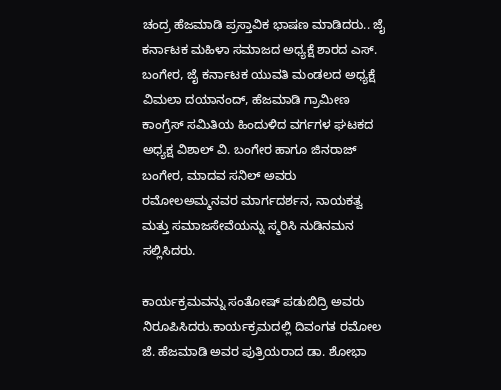ಚಂದ್ರ ಹೆಜಮಾಡಿ ಪ್ರಸ್ತಾವಿಕ ಭಾಷಣ ಮಾಡಿದರು.. ಜೈ ಕರ್ನಾಟಕ ಮಹಿಳಾ ಸಮಾಜದ ಅಧ್ಯಕ್ಷೆ ಶಾರದ ಎಸ್. ಬಂಗೇರ, ಜೈ ಕರ್ನಾಟಕ ಯುವತಿ ಮಂಡಲದ ಅಧ್ಯಕ್ಷೆ ವಿಮಲಾ ದಯಾನಂದ್, ಹೆಜಮಾಡಿ ಗ್ರಾಮೀಣ ಕಾಂಗ್ರೆಸ್ ಸಮಿತಿಯ ಹಿಂದುಳಿದ ವರ್ಗಗಳ ಘಟಕದ ಅಧ್ಯಕ್ಷ ವಿಶಾಲ್ ವಿ. ಬಂಗೇರ ಹಾಗೂ ಜಿನರಾಜ್ ಬಂಗೇರ, ಮಾದವ ಸನಿಲ್ ಅವರು ರಮೋಲಅಮ್ಮನವರ ಮಾರ್ಗದರ್ಶನ, ನಾಯಕತ್ವ ಮತ್ತು ಸಮಾಜಸೇವೆಯನ್ನು ಸ್ಮರಿಸಿ ನುಡಿನಮನ ಸಲ್ಲಿಸಿದರು.

ಕಾರ್ಯಕ್ರಮವನ್ನು ಸಂತೋಷ್ ಪಡುಬಿದ್ರಿ ಅವರು ನಿರೂಪಿಸಿದರು.ಕಾರ್ಯಕ್ರಮದಲ್ಲಿ ದಿವಂಗತ ರಮೋಲ ಜೆ. ಹೆಜಮಾಡಿ ಅವರ ಪುತ್ರಿಯರಾದ ಡಾ. ಶೋಭಾ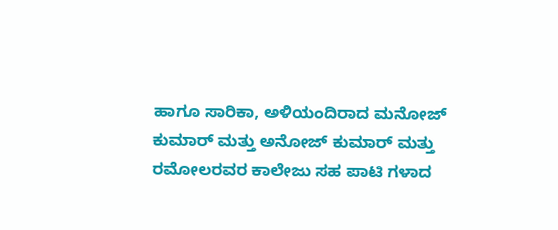ಹಾಗೂ ಸಾರಿಕಾ, ಅಳಿಯಂದಿರಾದ ಮನೋಜ್ ಕುಮಾರ್ ಮತ್ತು ಅನೋಜ್ ಕುಮಾರ್ ಮತ್ತು ರಮೋಲರವರ ಕಾಲೇಜು ಸಹ ಪಾಟಿ ಗಳಾದ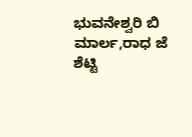ಭುವನೇಶ್ವರಿ ಬಿ ಮಾರ್ಲ,ರಾಧ ಜೆ ಶೆಟ್ಟಿ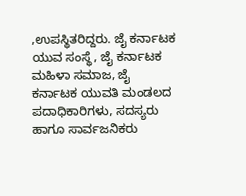,ಉಪಸ್ಥಿತರಿದ್ದರು. ಜೈ ಕರ್ನಾಟಕ ಯುವ ಸಂಸ್ಥೆ, ಜೈ ಕರ್ನಾಟಕ ಮಹಿಳಾ ಸಮಾಜ, ಜೈ ಕರ್ನಾಟಕ ಯುವತಿ ಮಂಡಲದ ಪದಾಧಿಕಾರಿಗಳು, ಸದಸ್ಯರು ಹಾಗೂ ಸಾರ್ವಜನಿಕರು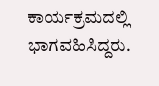ಕಾರ್ಯಕ್ರಮದಲ್ಲಿ ಭಾಗವಹಿಸಿದ್ದರು.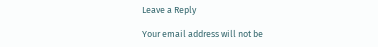Leave a Reply

Your email address will not be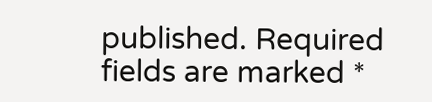published. Required fields are marked *